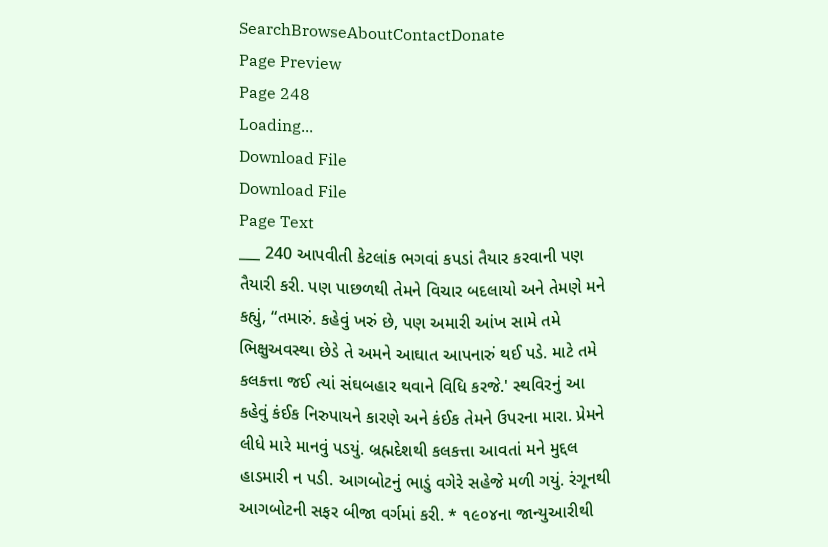SearchBrowseAboutContactDonate
Page Preview
Page 248
Loading...
Download File
Download File
Page Text
___ 240 આપવીતી કેટલાંક ભગવાં કપડાં તૈયાર કરવાની પણ તૈયારી કરી. પણ પાછળથી તેમને વિચાર બદલાયો અને તેમણે મને કહ્યું, “તમારું. કહેવું ખરું છે, પણ અમારી આંખ સામે તમે ભિક્ષુઅવસ્થા છેડે તે અમને આઘાત આપનારું થઈ પડે. માટે તમે કલકત્તા જઈ ત્યાં સંઘબહાર થવાને વિધિ કરજે.' સ્થવિરનું આ કહેવું કંઈક નિરુપાયને કારણે અને કંઈક તેમને ઉપરના મારા. પ્રેમને લીધે મારે માનવું પડયું. બ્રહ્મદેશથી કલકત્તા આવતાં મને મુદ્દલ હાડમારી ન પડી. આગબોટનું ભાડું વગેરે સહેજે મળી ગયું. રંગૂનથી આગબોટની સફર બીજા વર્ગમાં કરી. * ૧૯૦૪ના જાન્યુઆરીથી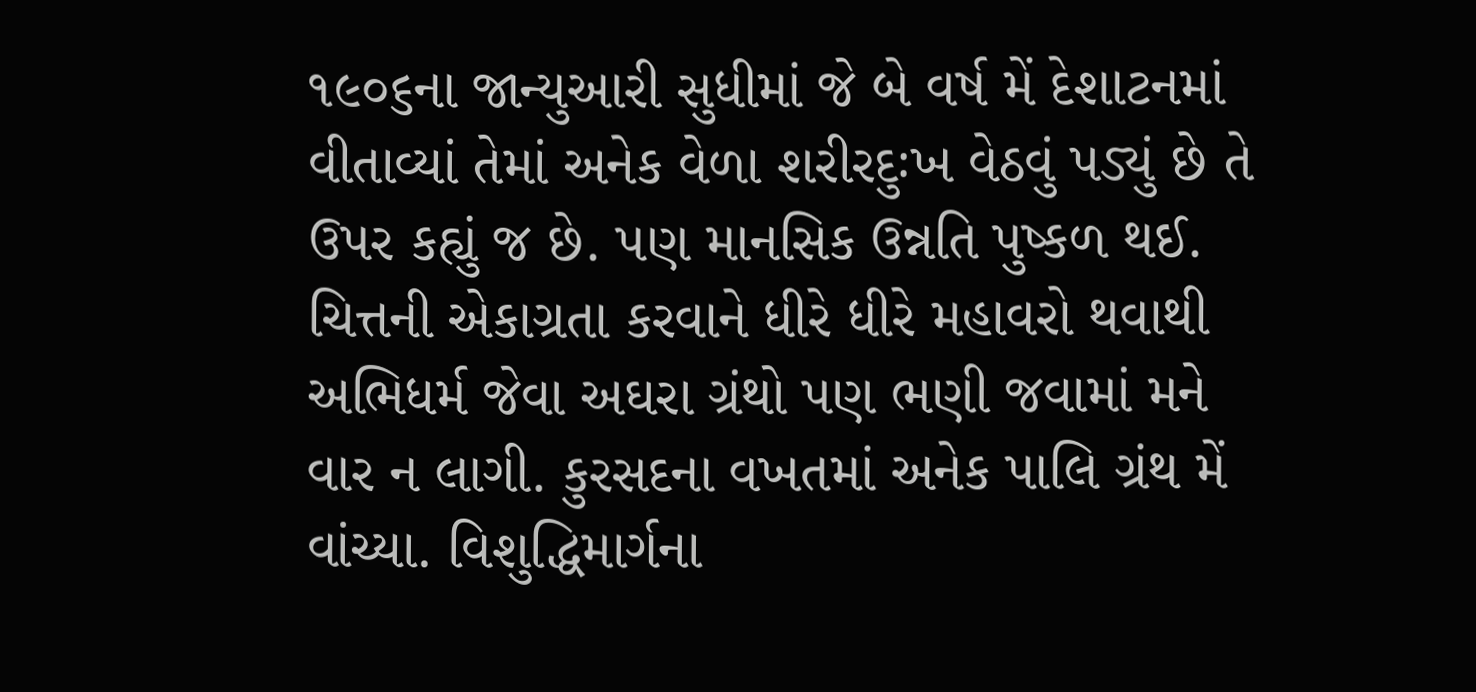૧૯૦૬ના જાન્યુઆરી સુધીમાં જે બે વર્ષ મેં દેશાટનમાં વીતાવ્યાં તેમાં અનેક વેળા શરીરદુઃખ વેઠવું પડ્યું છે તે ઉપર કહ્યું જ છે. પણ માનસિક ઉન્નતિ પુષ્કળ થઈ. ચિત્તની એકાગ્રતા કરવાને ધીરે ધીરે મહાવરો થવાથી અભિધર્મ જેવા અઘરા ગ્રંથો પણ ભણી જવામાં મને વાર ન લાગી. કુરસદના વખતમાં અનેક પાલિ ગ્રંથ મેં વાંચ્યા. વિશુદ્ધિમાર્ગના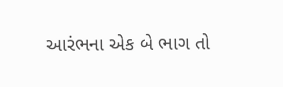આરંભના એક બે ભાગ તો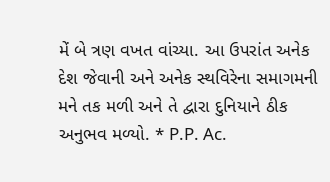મેં બે ત્રણ વખત વાંચ્યા. આ ઉપરાંત અનેક દેશ જેવાની અને અનેક સ્થવિરેના સમાગમની મને તક મળી અને તે દ્વારા દુનિયાને ઠીક અનુભવ મળ્યો. * P.P. Ac.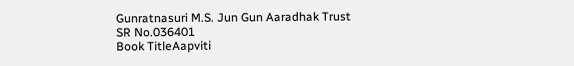Gunratnasuri M.S. Jun Gun Aaradhak Trust
SR No.036401
Book TitleAapviti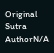Original Sutra AuthorN/A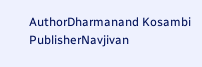AuthorDharmanand Kosambi
PublisherNavjivan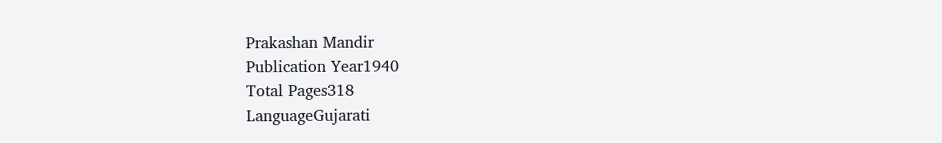Prakashan Mandir
Publication Year1940
Total Pages318
LanguageGujarati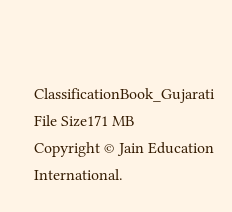ClassificationBook_Gujarati
File Size171 MB
Copyright © Jain Education International.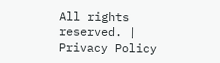All rights reserved. | Privacy Policy